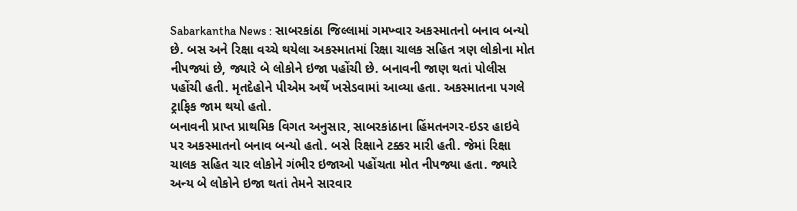Sabarkantha News : સાબરકાંઠા જિલ્લામાં ગમખ્વાર અકસ્માતનો બનાવ બન્યો છે. બસ અને રિક્ષા વચ્ચે થયેલા અકસ્માતમાં રિક્ષા ચાલક સહિત ત્રણ લોકોના મોત નીપજ્યાં છે, જ્યારે બે લોકોને ઇજા પહોંચી છે. બનાવની જાણ થતાં પોલીસ પહોંચી હતી. મૃતદેહોને પીએમ અર્થે ખસેડવામાં આવ્યા હતા. અકસ્માતના પગલે ટ્રાફિક જામ થયો હતો.
બનાવની પ્રાપ્ત પ્રાથમિક વિગત અનુસાર, સાબરકાંઠાના હિંમતનગર-ઇડર હાઇવે પર અકસ્માતનો બનાવ બન્યો હતો. બસે રિક્ષાને ટક્કર મારી હતી. જેમાં રિક્ષા ચાલક સહિત ચાર લોકોને ગંભીર ઇજાઓ પહોંચતા મોત નીપજ્યા હતા. જ્યારે અન્ય બે લોકોને ઇજા થતાં તેમને સારવાર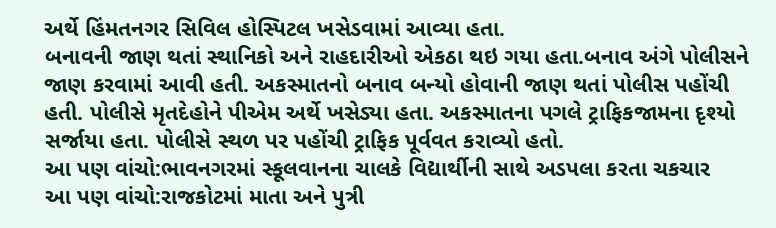અર્થે હિંમતનગર સિવિલ હોસ્પિટલ ખસેડવામાં આવ્યા હતા.
બનાવની જાણ થતાં સ્થાનિકો અને રાહદારીઓ એકઠા થઇ ગયા હતા.બનાવ અંગે પોલીસને જાણ કરવામાં આવી હતી. અકસ્માતનો બનાવ બન્યો હોવાની જાણ થતાં પોલીસ પહોંચી હતી. પોલીસે મૃતદેહોને પીએમ અર્થે ખસેડ્યા હતા. અકસ્માતના પગલે ટ્રાફિકજામના દૃશ્યો સર્જાયા હતા. પોલીસે સ્થળ પર પહોંચી ટ્રાફિક પૂર્વવત કરાવ્યો હતો.
આ પણ વાંચો:ભાવનગરમાં સ્કૂલવાનના ચાલકે વિદ્યાર્થીની સાથે અડપલા કરતા ચકચાર
આ પણ વાંચો:રાજકોટમાં માતા અને પુત્રી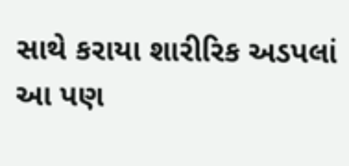સાથે કરાયા શારીરિક અડપલાં
આ પણ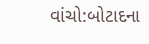વાંચો:બોટાદના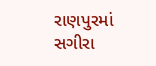રાણપુરમાં સગીરા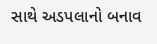સાથે અડપલાનો બનાવ